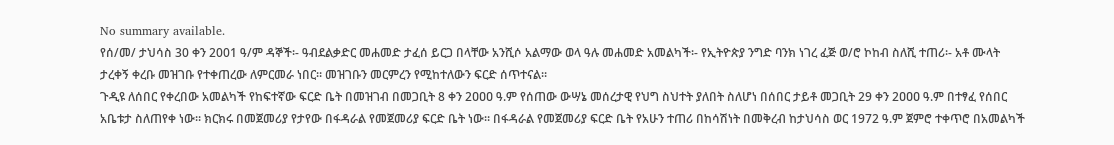No summary available.
የሰ/መ/ ታህሳስ 30 ቀን 2001 ዓ/ም ዳኞች፡- ዓብደልቃድር መሐመድ ታፈሰ ይርጋ በላቸው አንሺሶ አልማው ወላ ዓሉ መሐመድ አመልካች፡- የኢትዮጵያ ንግድ ባንክ ነገረ ፈጅ ወ/ሮ ኮከብ ስለሺ ተጠሪ፡- አቶ ሙላት ታረቀኝ ቀረቡ መዝገቡ የተቀጠረው ለምርመራ ነበር። መዝገቡን መርምረን የሚከተለውን ፍርድ ሰጥተናል።
ጉዲዩ ለሰበር የቀረበው አመልካች የከፍተኛው ፍርድ ቤት በመዝገብ በመጋቢት 8 ቀን 2ዐዐዐ ዓ.ም የሰጠው ውሣኔ መሰረታዊ የህግ ስህተት ያለበት ስለሆነ በሰበር ታይቶ መጋቢት 29 ቀን 2ዐዐዐ ዓ.ም በተፃፈ የሰበር አቤቱታ ስለጠየቀ ነው። ክርክሩ በመጀመሪያ የታየው በፋዳራል የመጀመሪያ ፍርድ ቤት ነው። በፋዳራል የመጀመሪያ ፍርድ ቤት የአሁን ተጠሪ በከሳሽነት በመቅረብ ከታህሳስ ወር 1972 ዓ.ም ጀምሮ ተቀጥሮ በአመልካች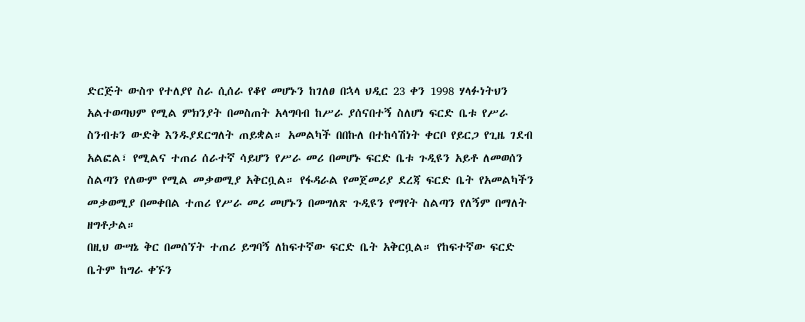ድርጅት ውስጥ የተለያየ ስራ ሲሰራ የቆየ መሆኑን ከገለፀ በኋላ ህዲር 23 ቀን 1998 ሃላፉነትህን አልተወጣህም የሚል ምክንያት በመስጠት አላግባብ ከሥራ ያሰናበተኝ ስለሆነ ፍርድ ቤቱ የሥራ ስንብቱን ውድቅ እንዱያደርግለት ጠይቋል። አመልካች በበኩለ በተከሳሽነት ቀርቦ የይርጋ የጊዜ ገደብ አልፎል፣ የሚልና ተጠሪ ሰራተኛ ሳይሆን የሥራ መሪ በመሆኑ ፍርድ ቤቱ ጉዲዩን አይቶ ለመወሰን ስልጣን የለውም የሚል መቃወሚያ አቅርቧል። የፋዳራል የመጀመሪያ ደረጃ ፍርድ ቤት የአመልካችን መቃወሚያ በመቀበል ተጠሪ የሥራ መሪ መሆኑን በመግለጽ ጉዲዩን የማየት ስልጣን የለኝም በማለት ዘግቶታል።
በዚህ ውሣኔ ቅር በመሰኘት ተጠሪ ይግባኝ ለከፍተኛው ፍርድ ቤት አቅርቧል። የከፍተኛው ፍርድ ቤትም ከግራ ቀኙን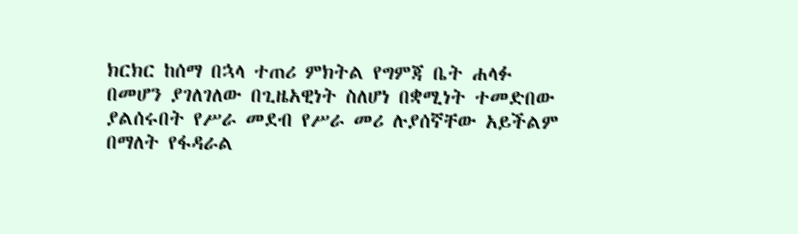ክርክር ከሰማ በኋላ ተጠሪ ምክትል የግምጃ ቤት ሐላፉ በመሆን ያገለገለው በጊዜአዊነት ስለሆነ በቋሚነት ተመድበው ያልሰሩበት የሥራ መደብ የሥራ መሪ ሉያሰኛቸው አይችልም በማለት የፋዳራል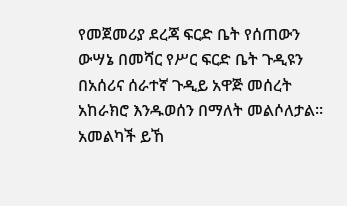የመጀመሪያ ደረጃ ፍርድ ቤት የሰጠውን ውሣኔ በመሻር የሥር ፍርድ ቤት ጉዲዩን በአሰሪና ሰራተኛ ጉዲይ አዋጅ መሰረት አከራክሮ እንዱወሰን በማለት መልሶለታል። አመልካች ይኸ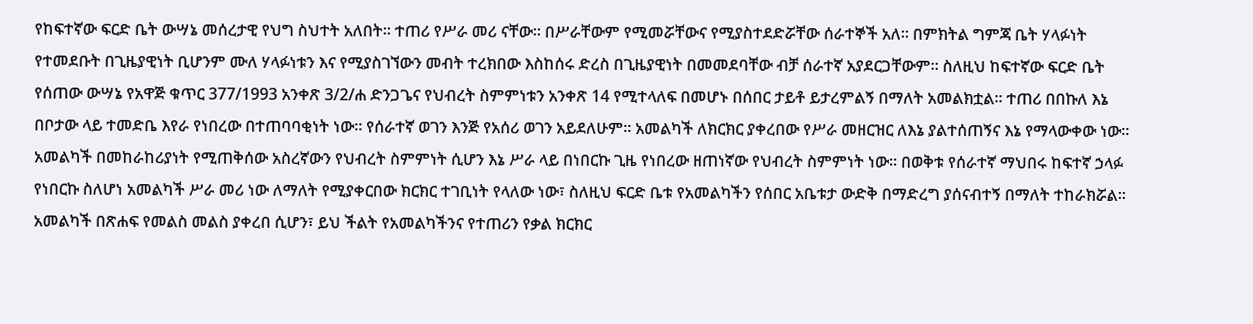የከፍተኛው ፍርድ ቤት ውሣኔ መሰረታዊ የህግ ስህተት አለበት። ተጠሪ የሥራ መሪ ናቸው። በሥራቸውም የሚመሯቸውና የሚያስተደድሯቸው ሰራተኞች አለ። በምክትል ግምጃ ቤት ሃላፉነት የተመደቡት በጊዜያዊነት ቢሆንም ሙለ ሃላፉነቱን እና የሚያስገኘውን መብት ተረክበው እስከሰሩ ድረስ በጊዜያዊነት በመመደባቸው ብቻ ሰራተኛ አያደርጋቸውም። ስለዚህ ከፍተኛው ፍርድ ቤት የሰጠው ውሣኔ የአዋጅ ቁጥር 377/1993 አንቀጽ 3/2/ሐ ድንጋጌና የህብረት ስምምነቱን አንቀጽ 14 የሚተላለፍ በመሆኑ በሰበር ታይቶ ይታረምልኝ በማለት አመልክቷል። ተጠሪ በበኩለ እኔ በቦታው ላይ ተመድቤ እየራ የነበረው በተጠባባቂነት ነው። የሰራተኛ ወገን እንጅ የአሰሪ ወገን አይደለሁም። አመልካች ለክርክር ያቀረበው የሥራ መዘርዝር ለእኔ ያልተሰጠኝና እኔ የማላውቀው ነው። አመልካች በመከራከሪያነት የሚጠቅሰው አስረኛውን የህብረት ስምምነት ሲሆን እኔ ሥራ ላይ በነበርኩ ጊዜ የነበረው ዘጠነኛው የህብረት ስምምነት ነው። በወቅቱ የሰራተኛ ማህበሩ ከፍተኛ ኃላፉ የነበርኩ ስለሆነ አመልካች ሥራ መሪ ነው ለማለት የሚያቀርበው ክርክር ተገቢነት የላለው ነው፣ ስለዚህ ፍርድ ቤቱ የአመልካችን የሰበር አቤቱታ ውድቅ በማድረግ ያሰናብተኝ በማለት ተከራክሯል። አመልካች በጽሐፍ የመልስ መልስ ያቀረበ ሲሆን፣ ይህ ችልት የአመልካችንና የተጠሪን የቃል ክርክር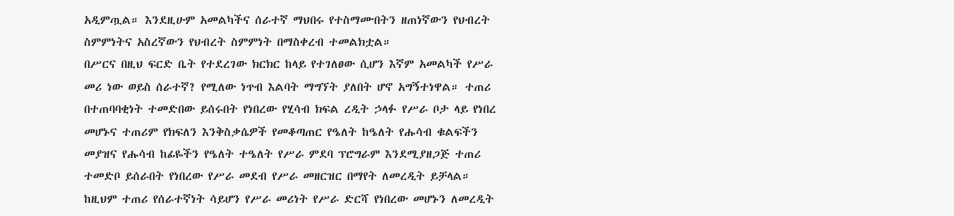አዲምጧል። እንደዚሁም አመልካችና ሰራተኛ ማህበሩ የተስማሙበትን ዘጠነኛውን የህብረት ስምምነትና አስረኛውን የህብረት ስምምነት በማስቀረብ ተመልክቷል።
በሥርና በዚህ ፍርድ ቤት የተደረገው ክርክር ከላይ የተገለፀው ሲሆን እኛም አመልካች የሥራ መሪ ነው ወይስ ሰራተኛ? የሚለው ነጥብ እልባት ማግኘት ያለበት ሆኖ አግኝተነዋል። ተጠሪ በተጠባባቂነት ተመድበው ይሰሩበት የነበረው የሂሳብ ክፍል ረዲት ኃላፉ የሥራ ቦታ ላይ የነበረ መሆኑና ተጠሪም የክፍለን እንቅስቃሴዎች የመቆጣጠር የዔለት ከዔለት የሑሳብ ቁልፍችን መያዝና የሑሳብ ከፊዬችን የዔለት ተዔለት የሥራ ምደባ ፕሮግራም እንደሚያዘጋጅ ተጠሪ ተመድቦ ይሰራበት የነበረው የሥራ መደብ የሥራ መዘርዝር በማየት ለመረዲት ይቻላል። ከዚህም ተጠሪ የሰራተኛነት ሳይሆን የሥራ መሪነት የሥራ ድርሻ የነበረው መሆኑን ለመረዲት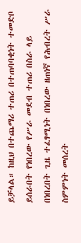ይቻላል። ከዚህ በተጨማሪ ተጠሪ በተጠባባቂነት ተመድቦ ይሰራበት የነበረው የሥራ መደብ ተጠሪ በስራ ላይ በነበረበት ጊዜ ተፈፃሚነት በነበረው ዘጠነኛ የሕብረት ሥራ ስምምነት መሰረት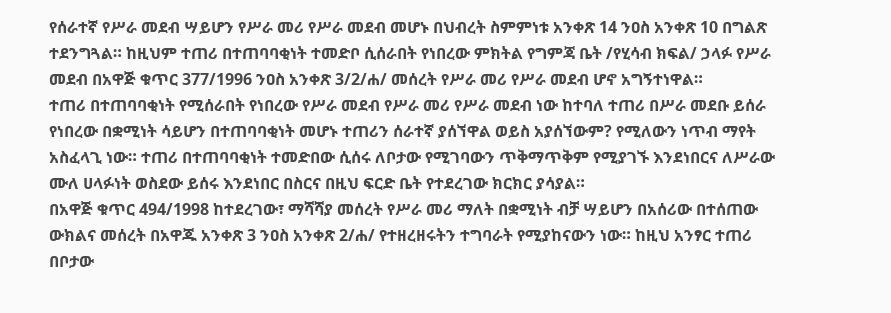የሰራተኛ የሥራ መደብ ሣይሆን የሥራ መሪ የሥራ መደብ መሆኑ በህብረት ስምምነቱ አንቀጽ 14 ንዐስ አንቀጽ 10 በግልጽ ተደንግጓል። ከዚህም ተጠሪ በተጠባባቂነት ተመድቦ ሲሰራበት የነበረው ምክትል የግምጃ ቤት /የሂሳብ ክፍል/ ኃላፉ የሥራ መደብ በአዋጅ ቁጥር 377/1996 ንዐስ አንቀጽ 3/2/ሐ/ መሰረት የሥራ መሪ የሥራ መደብ ሆኖ አግኝተነዋል።
ተጠሪ በተጠባባቂነት የሚሰራበት የነበረው የሥራ መደብ የሥራ መሪ የሥራ መደብ ነው ከተባለ ተጠሪ በሥራ መደቡ ይሰራ የነበረው በቋሚነት ሳይሆን በተጠባባቂነት መሆኑ ተጠሪን ሰራተኛ ያሰኘዋል ወይስ አያሰኘውም? የሚለውን ነጥብ ማየት አስፈላጊ ነው። ተጠሪ በተጠባባቂነት ተመድበው ሲሰሩ ለቦታው የሚገባውን ጥቅማጥቅም የሚያገኙ እንደነበርና ለሥራው ሙለ ሀላፉነት ወስደው ይሰሩ እንደነበር በስርና በዚህ ፍርድ ቤት የተደረገው ክርክር ያሳያል።
በአዋጅ ቁጥር 494/1998 ከተደረገው፣ ማሻሻያ መሰረት የሥራ መሪ ማለት በቋሚነት ብቻ ሣይሆን በአሰሪው በተሰጠው ውክልና መሰረት በአዋጁ አንቀጽ 3 ንዐስ አንቀጽ 2/ሐ/ የተዘረዘሩትን ተግባራት የሚያከናውን ነው። ከዚህ አንፃር ተጠሪ በቦታው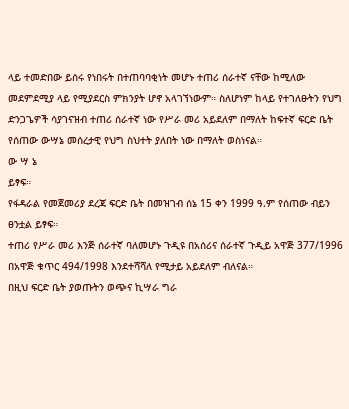ላይ ተመድበው ይሰሩ የነበሩት በተጠባባቂነት መሆኑ ተጠሪ ሰራተኛ ናቸው ከሚለው መደምደሚያ ላይ የሚያደርስ ምክንያት ሆኖ አላገኘነውም። ስለሆነም ከላይ የተገለፁትን የህግ ድንጋጌዎች ሳያገናዝብ ተጠሪ ሰራተኛ ነው የሥራ መሪ አይደለም በማለት ከፍተኛ ፍርድ ቤት የሰጠው ውሣኔ መሰረታዊ የህግ ስህተት ያለበት ነው በማለት ወስነናል።
ው ሣ ኔ
ይፃፍ።
የፋዳራል የመጀመሪያ ደረጃ ፍርድ ቤት በመዝገብ ሰኔ 15 ቀን 1999 ዓ.ም የሰጠው ብይን ፀንቷል ይፃፍ።
ተጠሪ የሥራ መሪ እንጅ ሰራተኛ ባለመሆኑ ጉዲዩ በአሰሪና ሰራተኛ ጉዲይ አዋጅ 377/1996 በአዋጅ ቁጥር 494/1998 እንደተሻሻለ የሚታይ አይደለም ብለናል።
በዚህ ፍርድ ቤት ያወጡትን ወጭና ኪሣራ ግራ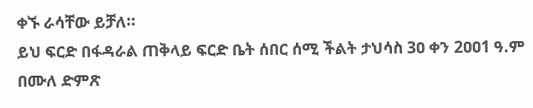ቀኙ ራሳቸው ይቻለ።
ይህ ፍርድ በፋዳራል ጠቅላይ ፍርድ ቤት ሰበር ሰሚ ችልት ታህሳስ 3ዐ ቀን 2ዐዐ1 ዓ.ም በሙለ ድምጽ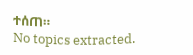ተሰጠ።
No topics extracted.